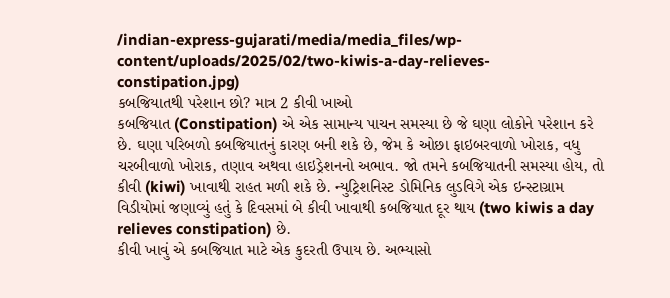/indian-express-gujarati/media/media_files/wp-content/uploads/2025/02/two-kiwis-a-day-relieves-constipation.jpg)
કબજિયાતથી પરેશાન છો? માત્ર 2 કીવી ખાઓ
કબજિયાત (Constipation) એ એક સામાન્ય પાચન સમસ્યા છે જે ઘણા લોકોને પરેશાન કરે છે. ઘણા પરિબળો કબજિયાતનું કારણ બની શકે છે, જેમ કે ઓછા ફાઇબરવાળો ખોરાક, વધુ ચરબીવાળો ખોરાક, તણાવ અથવા હાઇડ્રેશનનો અભાવ. જો તમને કબજિયાતની સમસ્યા હોય, તો કીવી (kiwi) ખાવાથી રાહત મળી શકે છે. ન્યુટ્રિશનિસ્ટ ડોમિનિક લુડવિગે એક ઇન્સ્ટાગ્રામ વિડીયોમાં જણાવ્યું હતું કે દિવસમાં બે કીવી ખાવાથી કબજિયાત દૂર થાય (two kiwis a day relieves constipation) છે.
કીવી ખાવું એ કબજિયાત માટે એક કુદરતી ઉપાય છે. અભ્યાસો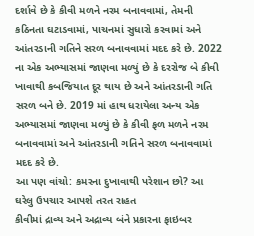દર્શાવે છે કે કીવી મળને નરમ બનાવવામાં, તેમની કઠિનતા ઘટાડવામાં, પાચનમાં સુધારો કરવામાં અને આંતરડાની ગતિને સરળ બનાવવામાં મદદ કરે છે. 2022 ના એક અભ્યાસમાં જાણવા મળ્યું છે કે દરરોજ બે કીવી ખાવાથી કબજિયાત દૂર થાય છે અને આંતરડાની ગતિ સરળ બને છે. 2019 માં હાથ ધરાયેલા અન્ય એક અભ્યાસમાં જાણવા મળ્યું છે કે કીવી ફળ મળને નરમ બનાવવામાં અને આંતરડાની ગતિને સરળ બનાવવામાં મદદ કરે છે.
આ પણ વાંચો: કમરના દુખાવાથી પરેશાન છો? આ ઘરેલુ ઉપચાર આપશે તરત રાહત
કીવીમાં દ્રાવ્ય અને અદ્રાવ્ય બંને પ્રકારના ફાઇબર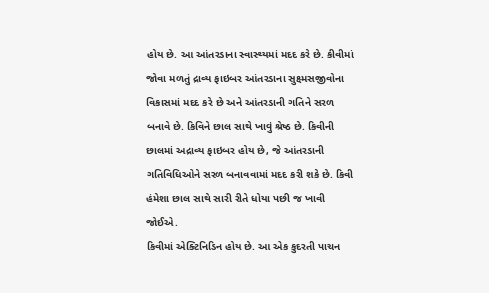હોય છે. આ આંતરડાના સ્વાસ્થ્યમાં મદદ કરે છે. કીવીમાં જોવા મળતું દ્રાવ્ય ફાઇબર આંતરડાના સુક્ષ્મસજીવોના વિકાસમાં મદદ કરે છે અને આંતરડાની ગતિને સરળ બનાવે છે. કિવિને છાલ સાથે ખાવું શ્રેષ્ઠ છે. કિવીની છાલમાં અદ્રાવ્ય ફાઇબર હોય છે, જે આંતરડાની ગતિવિધિઓને સરળ બનાવવામાં મદદ કરી શકે છે. કિવી હંમેશા છાલ સાથે સારી રીતે ધોયા પછી જ ખાવી જોઈએ.
કિવીમાં એક્ટિનિડિન હોય છે. આ એક કુદરતી પાચન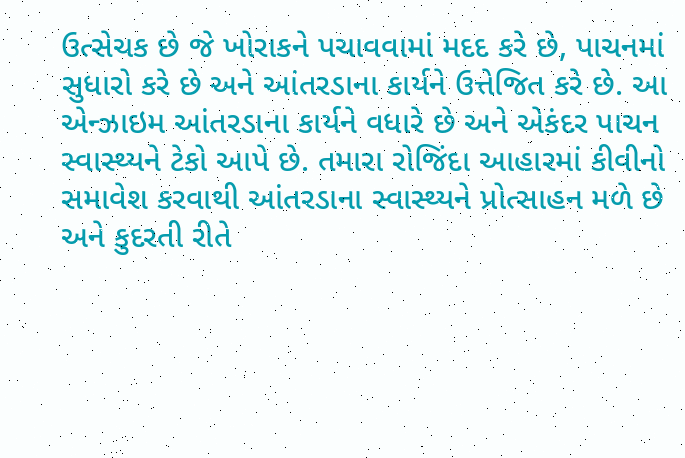ઉત્સેચક છે જે ખોરાકને પચાવવામાં મદદ કરે છે, પાચનમાં સુધારો કરે છે અને આંતરડાના કાર્યને ઉત્તેજિત કરે છે. આ એન્ઝાઇમ આંતરડાના કાર્યને વધારે છે અને એકંદર પાચન સ્વાસ્થ્યને ટેકો આપે છે. તમારા રોજિંદા આહારમાં કીવીનો સમાવેશ કરવાથી આંતરડાના સ્વાસ્થ્યને પ્રોત્સાહન મળે છે અને કુદરતી રીતે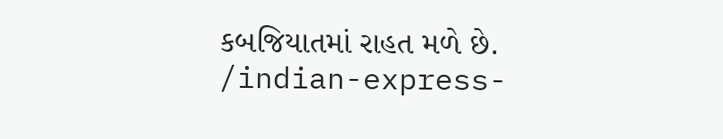કબજિયાતમાં રાહત મળે છે.
/indian-express-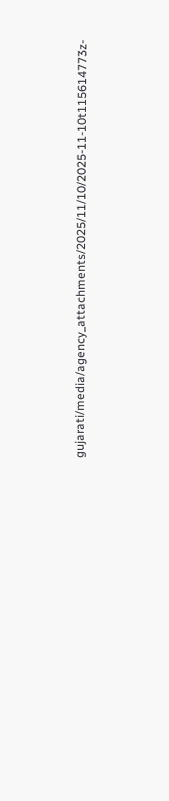gujarati/media/agency_attachments/2025/11/10/2025-11-10t115614773z-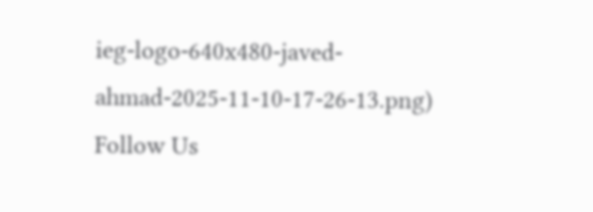ieg-logo-640x480-javed-ahmad-2025-11-10-17-26-13.png)
Follow Us